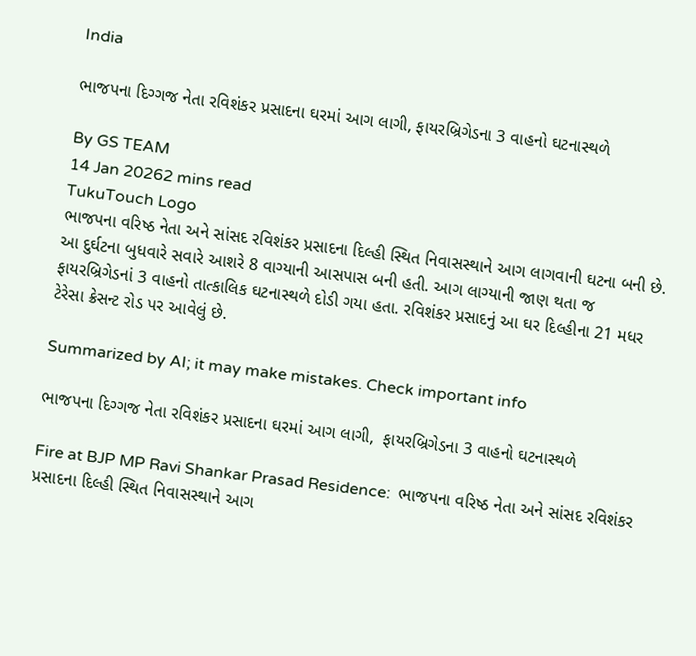India

ભાજપના દિગ્ગજ નેતા રવિશંકર પ્રસાદના ઘરમાં આગ લાગી, ફાયરબ્રિગેડના 3 વાહનો ઘટનાસ્થળે

By GS TEAM
14 Jan 20262 mins read
TukuTouch Logo
ભાજપના વરિષ્ઠ નેતા અને સાંસદ રવિશંકર પ્રસાદના દિલ્હી સ્થિત નિવાસસ્થાને આગ લાગવાની ઘટના બની છે. આ દુર્ઘટના બુધવારે સવારે આશરે 8 વાગ્યાની આસપાસ બની હતી. આગ લાગ્યાની જાણ થતા જ ફાયરબ્રિગેડનાં 3 વાહનો તાત્કાલિક ઘટનાસ્થળે દોડી ગયા હતા. રવિશંકર પ્રસાદનું આ ઘર દિલ્હીના 21 મધર ટેરેસા ક્રેસન્ટ રોડ પર આવેલું છે.

Summarized by AI; it may make mistakes. Check important info

ભાજપના દિગ્ગજ નેતા રવિશંકર પ્રસાદના ઘરમાં આગ લાગી,  ફાયરબ્રિગેડના 3 વાહનો ઘટનાસ્થળે

Fire at BJP MP Ravi Shankar Prasad Residence:  ભાજપના વરિષ્ઠ નેતા અને સાંસદ રવિશંકર પ્રસાદના દિલ્હી સ્થિત નિવાસસ્થાને આગ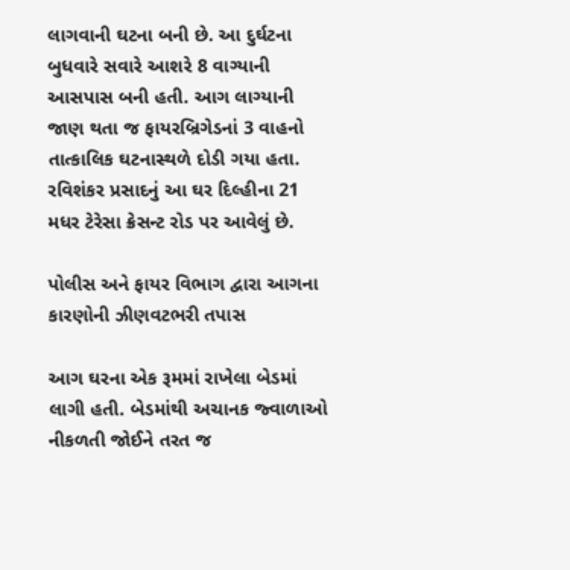લાગવાની ઘટના બની છે. આ દુર્ઘટના બુધવારે સવારે આશરે 8 વાગ્યાની આસપાસ બની હતી. આગ લાગ્યાની જાણ થતા જ ફાયરબ્રિગેડનાં 3 વાહનો તાત્કાલિક ઘટનાસ્થળે દોડી ગયા હતા. રવિશંકર પ્રસાદનું આ ઘર દિલ્હીના 21 મધર ટેરેસા ક્રેસન્ટ રોડ પર આવેલું છે.

પોલીસ અને ફાયર વિભાગ દ્વારા આગના કારણોની ઝીણવટભરી તપાસ

આગ ઘરના એક રૂમમાં રાખેલા બેડમાં લાગી હતી. બેડમાંથી અચાનક જ્વાળાઓ નીકળતી જોઈને તરત જ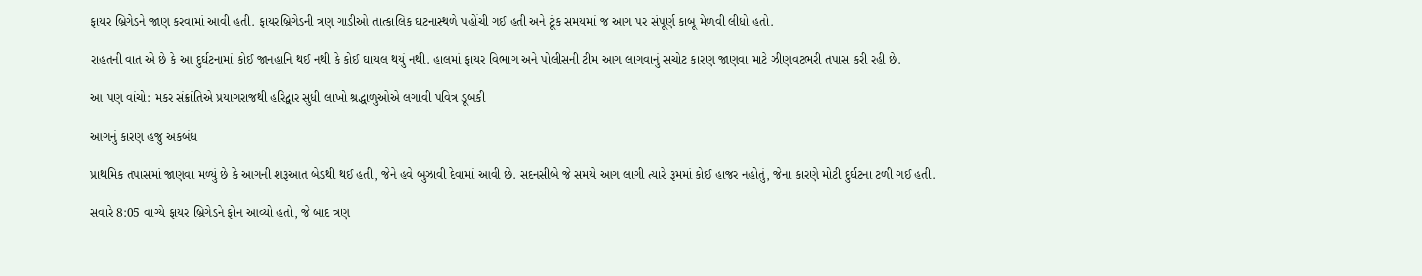ફાયર બ્રિગેડને જાણ કરવામાં આવી હતી. ફાયરબ્રિગેડની ત્રણ ગાડીઓ તાત્કાલિક ઘટનાસ્થળે પહોંચી ગઈ હતી અને ટૂંક સમયમાં જ આગ પર સંપૂર્ણ કાબૂ મેળવી લીધો હતો.

રાહતની વાત એ છે કે આ દુર્ઘટનામાં કોઈ જાનહાનિ થઈ નથી કે કોઈ ઘાયલ થયું નથી. હાલમાં ફાયર વિભાગ અને પોલીસની ટીમ આગ લાગવાનું સચોટ કારણ જાણવા માટે ઝીણવટભરી તપાસ કરી રહી છે.

આ પણ વાંચો: મકર સંક્રાંતિએ પ્રયાગરાજથી હરિદ્વાર સુધી લાખો શ્રદ્ધાળુઓએ લગાવી પવિત્ર ડૂબકી

આગનું કારણ હજુ અકબંધ

પ્રાથમિક તપાસમાં જાણવા મળ્યું છે કે આગની શરૂઆત બેડથી થઈ હતી, જેને હવે બુઝાવી દેવામાં આવી છે. સદનસીબે જે સમયે આગ લાગી ત્યારે રૂમમાં કોઈ હાજર નહોતું, જેના કારણે મોટી દુર્ઘટના ટળી ગઈ હતી.

સવારે 8:05 વાગ્યે ફાયર બ્રિગેડને ફોન આવ્યો હતો, જે બાદ ત્રણ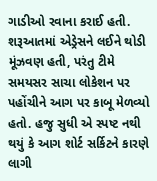ગાડીઓ રવાના કરાઈ હતી. શરૂઆતમાં એડ્રેસને લઈને થોડી મૂંઝવણ હતી, પરંતુ ટીમે સમયસર સાચા લોકેશન પર પહોંચીને આગ પર કાબૂ મેળવ્યો હતો. હજુ સુધી એ સ્પષ્ટ નથી થયું કે આગ શોર્ટ સર્કિટને કારણે લાગી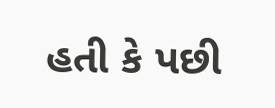હતી કે પછી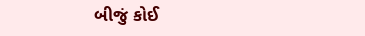બીજું કોઈ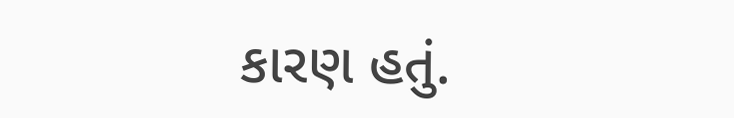કારણ હતું.